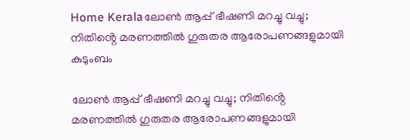Home Keralaലോൺ ആപ്പ് ഭീഷണി മറച്ചു വച്ചു; നിതിൻ്റെ മരണത്തിൽ ഗുരുതര ആരോപണങ്ങളുമായി കുടുംബം

ലോൺ ആപ്പ് ഭീഷണി മറച്ചു വച്ചു; നിതിൻ്റെ മരണത്തിൽ ഗുരുതര ആരോപണങ്ങളുമായി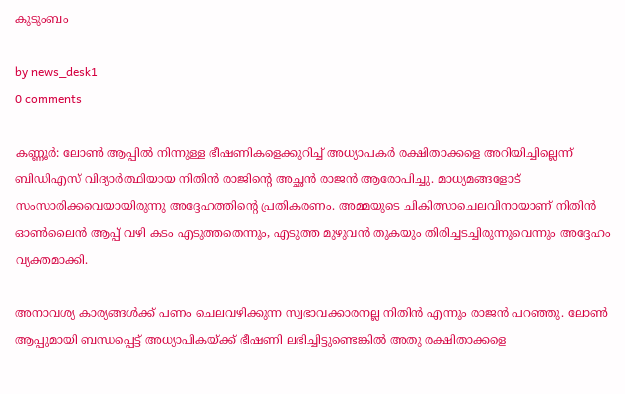കുടുംബം

by news_desk1
0 comments

കണ്ണൂർ: ലോൺ ആപ്പിൽ നിന്നുള്ള ഭീഷണികളെക്കുറിച്ച് അധ്യാപകർ രക്ഷിതാക്കളെ അറിയിച്ചില്ലെന്ന് ബിഡിഎസ് വിദ്യാർത്ഥിയായ നിതിൻ രാജിന്റെ അച്ഛൻ രാജൻ ആരോപിച്ചു. മാധ്യമങ്ങളോട് സംസാരിക്കവെയായിരുന്നു അദ്ദേഹത്തിന്റെ പ്രതികരണം. അമ്മയുടെ ചികിത്സാചെലവിനായാണ് നിതിൻ ഓൺലൈൻ ആപ്പ് വഴി കടം എടുത്തതെന്നും, എടുത്ത മുഴുവൻ തുകയും തിരിച്ചടച്ചിരുന്നുവെന്നും അദ്ദേഹം വ്യക്തമാക്കി.

അനാവശ്യ കാര്യങ്ങൾക്ക് പണം ചെലവഴിക്കുന്ന സ്വഭാവക്കാരനല്ല നിതിൻ എന്നും രാജൻ പറഞ്ഞു. ലോൺ ആപ്പുമായി ബന്ധപ്പെട്ട് അധ്യാപികയ്ക്ക് ഭീഷണി ലഭിച്ചിട്ടുണ്ടെങ്കിൽ അതു രക്ഷിതാക്കളെ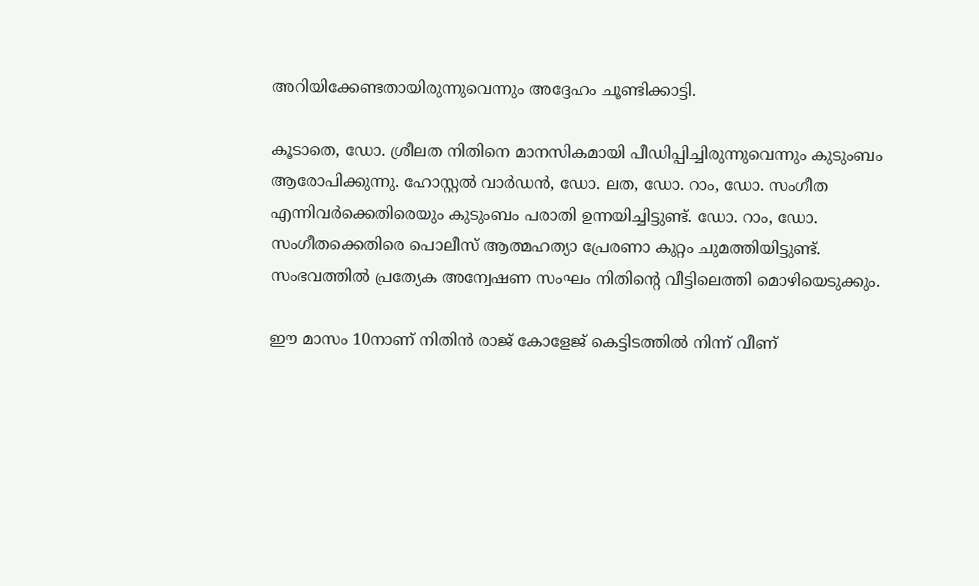അറിയിക്കേണ്ടതായിരുന്നുവെന്നും അദ്ദേഹം ചൂണ്ടിക്കാട്ടി.

കൂടാതെ, ഡോ. ശ്രീലത നിതിനെ മാനസികമായി പീഡിപ്പിച്ചിരുന്നുവെന്നും കുടുംബം ആരോപിക്കുന്നു. ഹോസ്റ്റൽ വാർഡൻ, ഡോ. ലത, ഡോ. റാം, ഡോ. സംഗീത എന്നിവർക്കെതിരെയും കുടുംബം പരാതി ഉന്നയിച്ചിട്ടുണ്ട്. ഡോ. റാം, ഡോ. സംഗീതക്കെതിരെ പൊലീസ് ആത്മഹത്യാ പ്രേരണാ കുറ്റം ചുമത്തിയിട്ടുണ്ട്. സംഭവത്തിൽ പ്രത്യേക അന്വേഷണ സംഘം നിതിന്റെ വീട്ടിലെത്തി മൊഴിയെടുക്കും.

ഈ മാസം 10നാണ് നിതിൻ രാജ് കോളേജ് കെട്ടിടത്തിൽ നിന്ന് വീണ്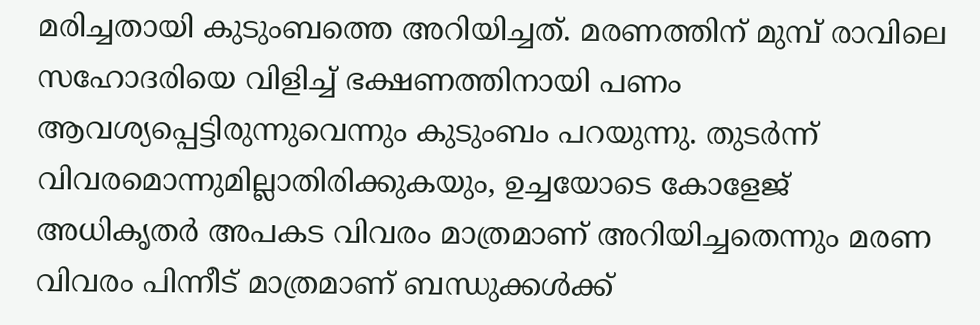മരിച്ചതായി കുടുംബത്തെ അറിയിച്ചത്. മരണത്തിന് മുമ്പ് രാവിലെ സഹോദരിയെ വിളിച്ച് ഭക്ഷണത്തിനായി പണം ആവശ്യപ്പെട്ടിരുന്നുവെന്നും കുടുംബം പറയുന്നു. തുടർന്ന് വിവരമൊന്നുമില്ലാതിരിക്കുകയും, ഉച്ചയോടെ കോളേജ് അധികൃതർ അപകട വിവരം മാത്രമാണ് അറിയിച്ചതെന്നും മരണ വിവരം പിന്നീട് മാത്രമാണ് ബന്ധുക്കൾക്ക്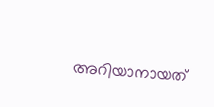അറിയാനായത്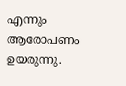എന്നും ആരോപണം ഉയരുന്നു.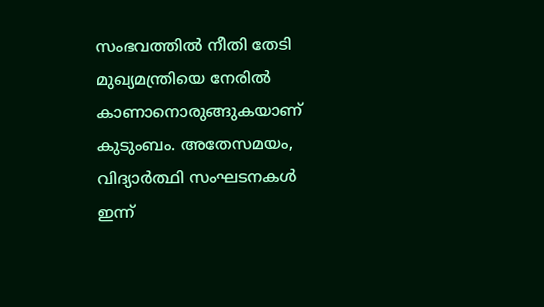സംഭവത്തിൽ നീതി തേടി മുഖ്യമന്ത്രിയെ നേരിൽ കാണാനൊരുങ്ങുകയാണ് കുടുംബം. അതേസമയം, വിദ്യാർത്ഥി സംഘടനകൾ ഇന്ന്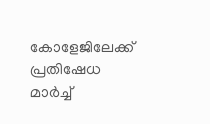കോളേജിലേക്ക് പ്രതിഷേധ മാർച്ച്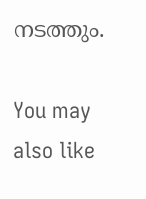നടത്തും.

You may also like